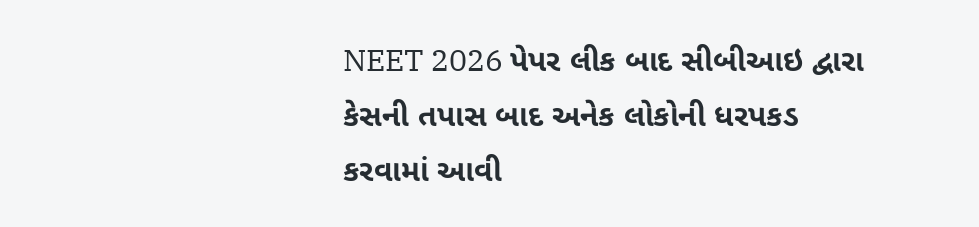NEET 2026 પેપર લીક બાદ સીબીઆઇ દ્વારા કેસની તપાસ બાદ અનેક લોકોની ધરપકડ કરવામાં આવી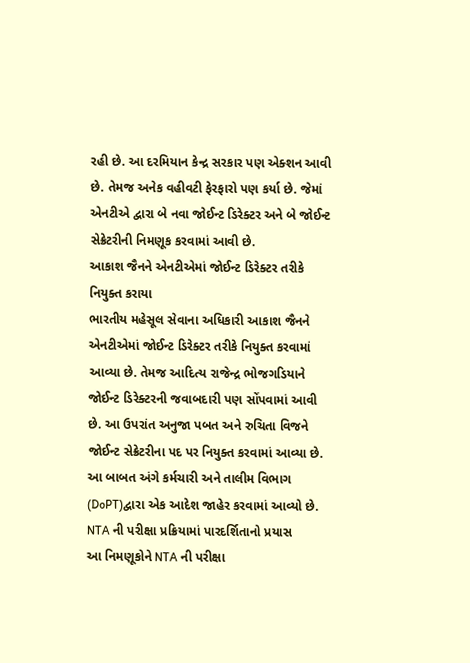રહી છે. આ દરમિયાન કેન્દ્ર સરકાર પણ એક્શન આવી છે. તેમજ અનેક વહીવટી ફેરફારો પણ કર્યા છે. જેમાં એનટીએ દ્વારા બે નવા જોઈન્ટ ડિરેક્ટર અને બે જોઈન્ટ સેક્રેટરીની નિમણૂક કરવામાં આવી છે.
આકાશ જૈનને એનટીએમાં જોઈન્ટ ડિરેક્ટર તરીકે નિયુક્ત કરાયા
ભારતીય મહેસૂલ સેવાના અધિકારી આકાશ જૈનને એનટીએમાં જોઈન્ટ ડિરેક્ટર તરીકે નિયુક્ત કરવામાં આવ્યા છે. તેમજ આદિત્ય રાજેન્દ્ર ભોજગડિયાને જોઈન્ટ ડિરેક્ટરની જવાબદારી પણ સોંપવામાં આવી છે. આ ઉપરાંત અનુજા પબત અને રુચિતા વિજને જોઈન્ટ સેક્રેટરીના પદ પર નિયુક્ત કરવામાં આવ્યા છે. આ બાબત અંગે કર્મચારી અને તાલીમ વિભાગ (DoPT)દ્વારા એક આદેશ જાહેર કરવામાં આવ્યો છે.
NTA ની પરીક્ષા પ્રક્રિયામાં પારદર્શિતાનો પ્રયાસ
આ નિમણૂકોને NTA ની પરીક્ષા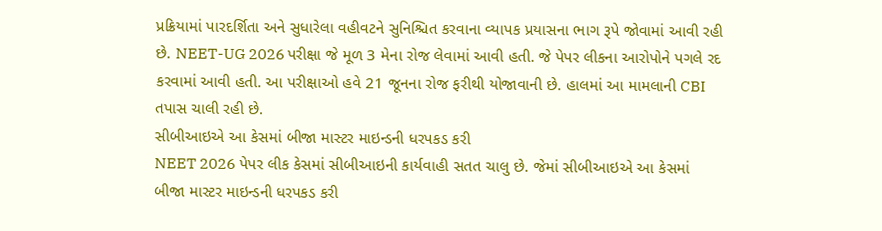પ્રક્રિયામાં પારદર્શિતા અને સુધારેલા વહીવટને સુનિશ્ચિત કરવાના વ્યાપક પ્રયાસના ભાગ રૂપે જોવામાં આવી રહી છે. NEET-UG 2026 પરીક્ષા જે મૂળ 3 મેના રોજ લેવામાં આવી હતી. જે પેપર લીકના આરોપોને પગલે રદ કરવામાં આવી હતી. આ પરીક્ષાઓ હવે 21 જૂનના રોજ ફરીથી યોજાવાની છે. હાલમાં આ મામલાની CBI તપાસ ચાલી રહી છે.
સીબીઆઇએ આ કેસમાં બીજા માસ્ટર માઇન્ડની ધરપકડ કરી
NEET 2026 પેપર લીક કેસમાં સીબીઆઇની કાર્યવાહી સતત ચાલુ છે. જેમાં સીબીઆઇએ આ કેસમાં બીજા માસ્ટર માઇન્ડની ધરપકડ કરી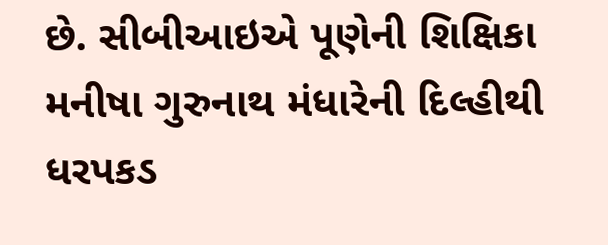છે. સીબીઆઇએ પૂણેની શિક્ષિકા મનીષા ગુરુનાથ મંધારેની દિલ્હીથી ધરપકડ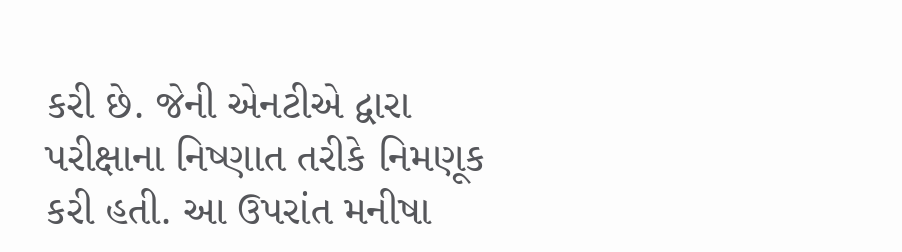કરી છે. જેની એનટીએ દ્વારા પરીક્ષાના નિષ્ણાત તરીકે નિમણૂક કરી હતી. આ ઉપરાંત મનીષા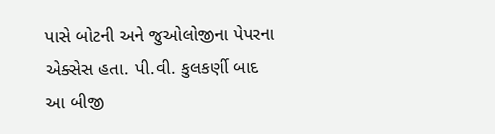પાસે બોટની અને જુઓલોજીના પેપરના એક્સેસ હતા. પી.વી. કુલકર્ણી બાદ આ બીજી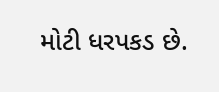મોટી ધરપકડ છે.